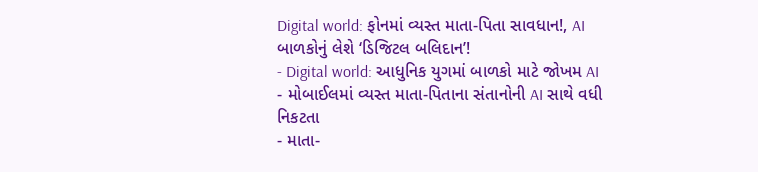Digital world: ફોનમાં વ્યસ્ત માતા-પિતા સાવધાન!, AI બાળકોનું લેશે ‘ડિજિટલ બલિદાન’!
- Digital world: આધુનિક યુગમાં બાળકો માટે જોખમ AI
- મોબાઈલમાં વ્યસ્ત માતા-પિતાના સંતાનોની AI સાથે વધી નિકટતા
- માતા-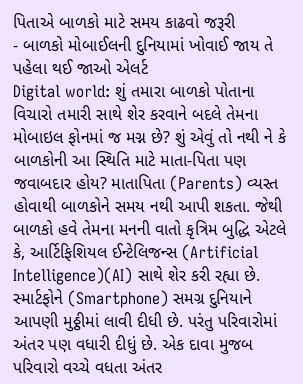પિતાએ બાળકો માટે સમય કાઢવો જરૂરી
- બાળકો મોબાઈલની દુનિયામાં ખોવાઈ જાય તે પહેલા થઈ જાઓ એલર્ટ
Digital world: શું તમારા બાળકો પોતાના વિચારો તમારી સાથે શેર કરવાને બદલે તેમના મોબાઇલ ફોનમાં જ મગ્ન છે? શું એવું તો નથી ને કે બાળકોની આ સ્થિતિ માટે માતા-પિતા પણ જવાબદાર હોય? માતાપિતા (Parents) વ્યસ્ત હોવાથી બાળકોને સમય નથી આપી શકતા. જેથી બાળકો હવે તેમના મનની વાતો કૃત્રિમ બુદ્ધિ એટલે કે, આર્ટિફિશિયલ ઈન્ટેલિજન્સ (Artificial Intelligence)(AI) સાથે શેર કરી રહ્યા છે. સ્માર્ટફોને (Smartphone) સમગ્ર દુનિયાને આપણી મુઠ્ઠીમાં લાવી દીધી છે. પરંતુ પરિવારોમાં અંતર પણ વધારી દીધું છે. એક દાવા મુજબ પરિવારો વચ્ચે વધતા અંતર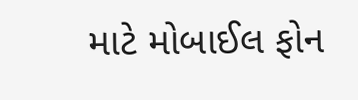માટે મોબાઈલ ફોન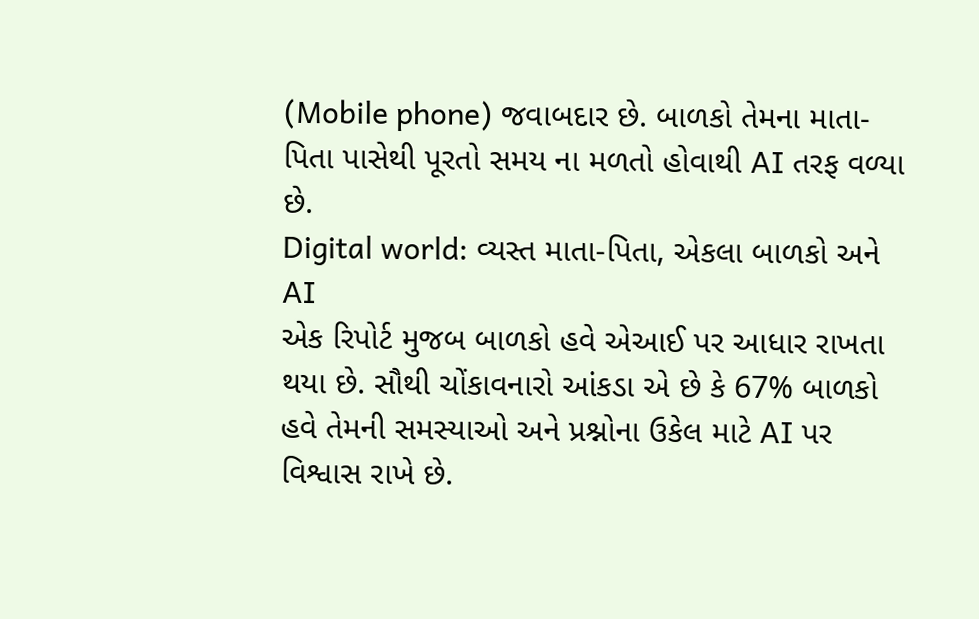(Mobile phone) જવાબદાર છે. બાળકો તેમના માતા-પિતા પાસેથી પૂરતો સમય ના મળતો હોવાથી AI તરફ વળ્યા છે.
Digital world: વ્યસ્ત માતા-પિતા, એકલા બાળકો અને AI
એક રિપોર્ટ મુજબ બાળકો હવે એઆઈ પર આધાર રાખતા થયા છે. સૌથી ચોંકાવનારો આંકડા એ છે કે 67% બાળકો હવે તેમની સમસ્યાઓ અને પ્રશ્નોના ઉકેલ માટે AI પર વિશ્વાસ રાખે છે.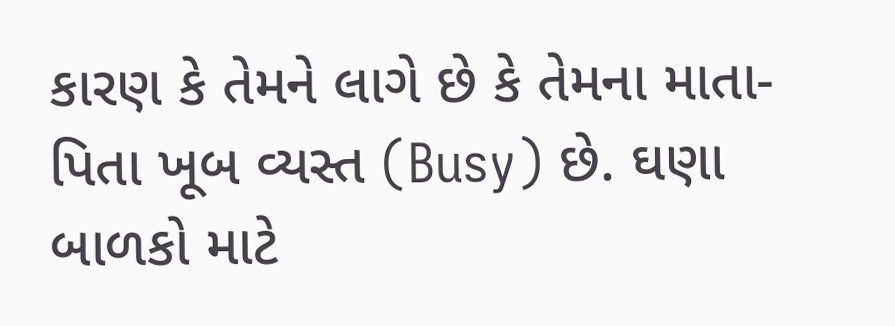કારણ કે તેમને લાગે છે કે તેમના માતા-પિતા ખૂબ વ્યસ્ત (Busy) છે. ઘણા બાળકો માટે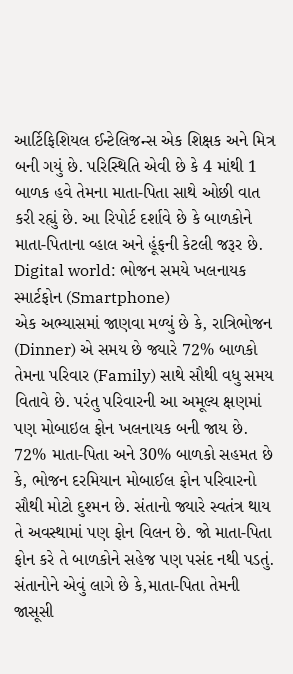આર્ટિફિશિયલ ઈન્ટેલિજન્સ એક શિક્ષક અને મિત્ર બની ગયું છે. પરિસ્થિતિ એવી છે કે 4 માંથી 1 બાળક હવે તેમના માતા-પિતા સાથે ઓછી વાત કરી રહ્યું છે. આ રિપોર્ટ દર્શાવે છે કે બાળકોને માતા-પિતાના વ્હાલ અને હૂંફની કેટલી જરૂર છે.
Digital world: ભોજન સમયે ખલનાયક સ્માર્ટફોન (Smartphone)
એક અભ્યાસમાં જાણવા મળ્યું છે કે, રાત્રિભોજન (Dinner) એ સમય છે જ્યારે 72% બાળકો તેમના પરિવાર (Family) સાથે સૌથી વધુ સમય વિતાવે છે. પરંતુ પરિવારની આ અમૂલ્ય ક્ષણમાં પણ મોબાઇલ ફોન ખલનાયક બની જાય છે. 72% માતા-પિતા અને 30% બાળકો સહમત છે કે, ભોજન દરમિયાન મોબાઈલ ફોન પરિવારનો સૌથી મોટો દુશ્મન છે. સંતાનો જ્યારે સ્વતંત્ર થાય તે અવસ્થામાં પણ ફોન વિલન છે. જો માતા-પિતા ફોન કરે તે બાળકોને સહેજ પણ પસંદ નથી પડતું. સંતાનોને એવું લાગે છે કે,માતા-પિતા તેમની જાસૂસી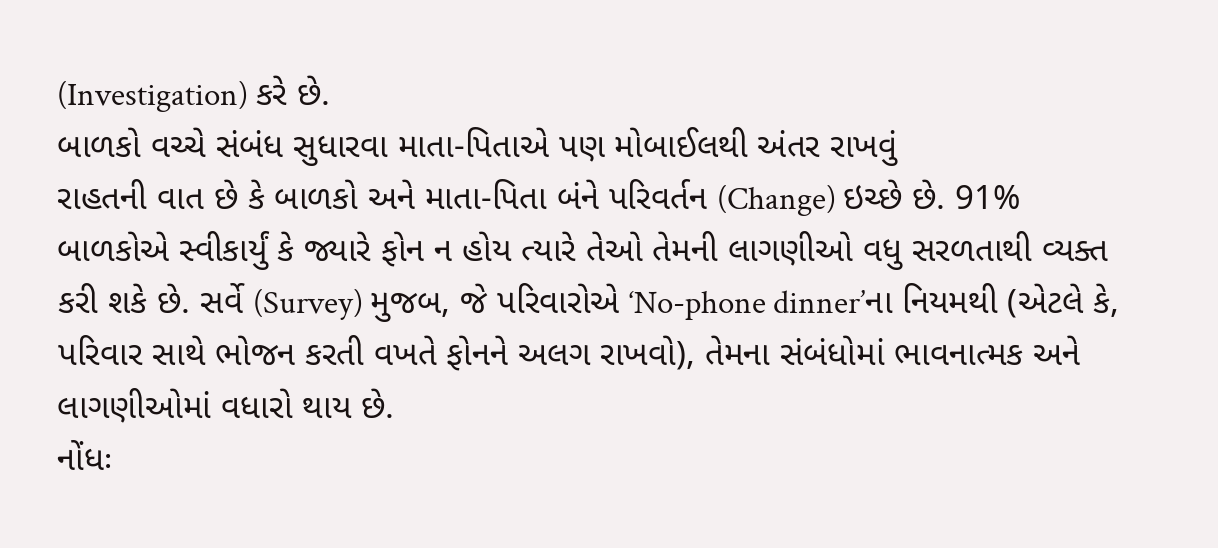(Investigation) કરે છે.
બાળકો વચ્ચે સંબંધ સુધારવા માતા-પિતાએ પણ મોબાઈલથી અંતર રાખવું
રાહતની વાત છે કે બાળકો અને માતા-પિતા બંને પરિવર્તન (Change) ઇચ્છે છે. 91% બાળકોએ સ્વીકાર્યું કે જ્યારે ફોન ન હોય ત્યારે તેઓ તેમની લાગણીઓ વધુ સરળતાથી વ્યક્ત કરી શકે છે. સર્વે (Survey) મુજબ, જે પરિવારોએ ‘No-phone dinner’ના નિયમથી (એટલે કે, પરિવાર સાથે ભોજન કરતી વખતે ફોનને અલગ રાખવો), તેમના સંબંધોમાં ભાવનાત્મક અને લાગણીઓમાં વધારો થાય છે.
નોંધઃ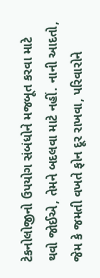ટેકનોલોજીનો ઉપયોગ સંબંધોને મજબૂત કરવા માટે થવો જોઈએ, તેમને બદલવા માટે નહીં. નાની આદતો, જેમ કે જમતી વખતે ફોન દૂર રાખવા, પરિવારોને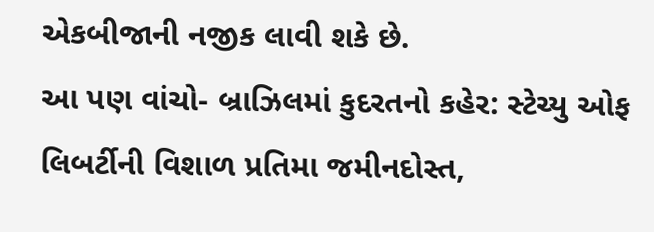એકબીજાની નજીક લાવી શકે છે.
આ પણ વાંચો- બ્રાઝિલમાં કુદરતનો કહેર: સ્ટેચ્યુ ઓફ લિબર્ટીની વિશાળ પ્રતિમા જમીનદોસ્ત,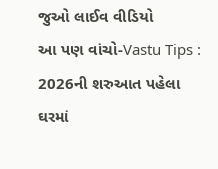જુઓ લાઈવ વીડિયો
આ પણ વાંચો-Vastu Tips : 2026ની શરુઆત પહેલા ઘરમાં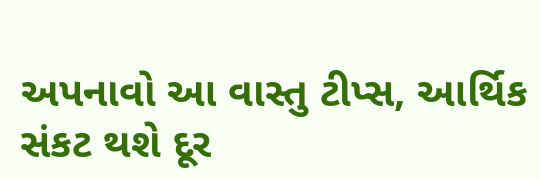અપનાવો આ વાસ્તુ ટીપ્સ, આર્થિક સંકટ થશે દૂર